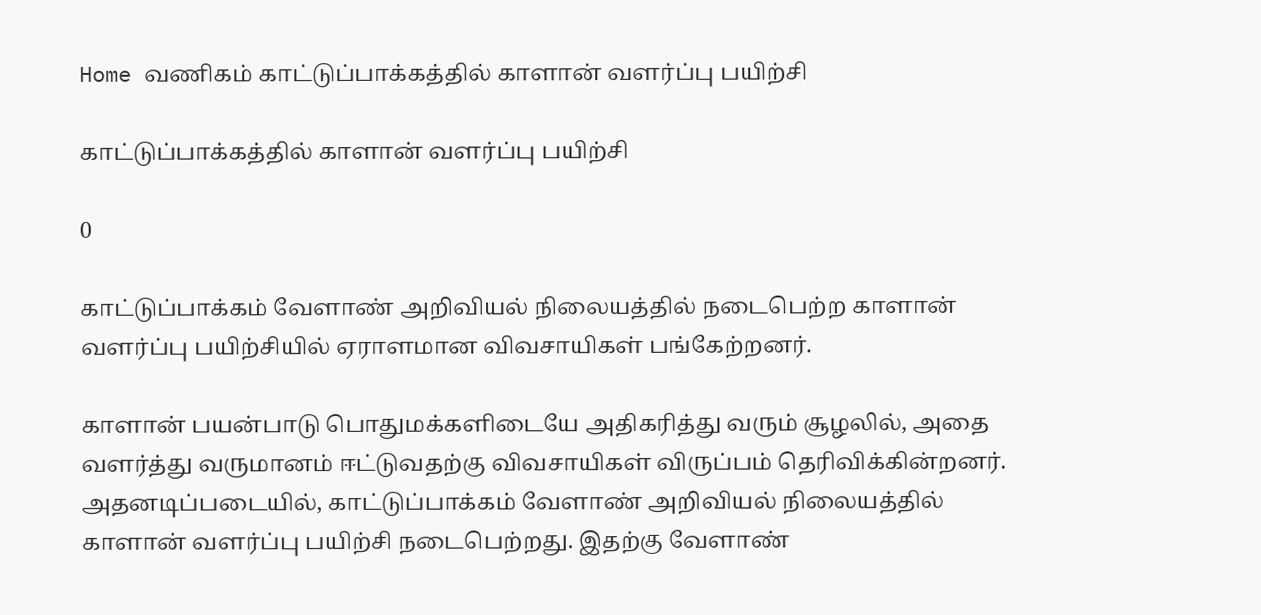Home வணிகம் காட்டுப்பாக்கத்தில் காளான் வளர்ப்பு பயிற்சி

காட்டுப்பாக்கத்தில் காளான் வளர்ப்பு பயிற்சி

0

காட்டுப்பாக்கம் வேளாண் அறிவியல் நிலையத்தில் நடைபெற்ற காளான் வளர்ப்பு பயிற்சியில் ஏராளமான விவசாயிகள் பங்கேற்றனர்.

காளான் பயன்பாடு பொதுமக்களிடையே அதிகரித்து வரும் சூழலில், அதை வளர்த்து வருமானம் ஈட்டுவதற்கு விவசாயிகள் விருப்பம் தெரிவிக்கின்றனர். அதனடிப்படையில், காட்டுப்பாக்கம் வேளாண் அறிவியல் நிலையத்தில் காளான் வளர்ப்பு பயிற்சி நடைபெற்றது. இதற்கு வேளாண்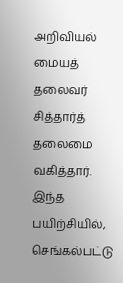அறிவியல் மையத் தலைவர் சித்தார்த் தலைமை வகித்தார். இந்த பயிற்சியில், செங்கல்பட்டு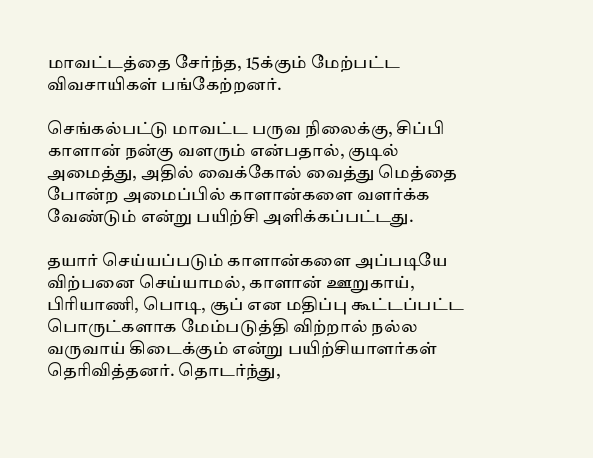மாவட்டத்தை சேர்ந்த, 15க்கும் மேற்பட்ட விவசாயிகள் பங்கேற்றனர்.

செங்கல்பட்டு மாவட்ட பருவ நிலைக்கு, சிப்பி காளான் நன்கு வளரும் என்பதால், குடில் அமைத்து, அதில் வைக்கோல் வைத்து மெத்தை போன்ற அமைப்பில் காளான்களை வளர்க்க வேண்டும் என்று பயிற்சி அளிக்கப்பட்டது.

தயார் செய்யப்படும் காளான்களை அப்படியே விற்பனை செய்யாமல், காளான் ஊறுகாய், பிரியாணி, பொடி, சூப் என மதிப்பு கூட்டப்பட்ட பொருட்களாக மேம்படுத்தி விற்றால் நல்ல வருவாய் கிடைக்கும் என்று பயிற்சியாளர்கள் தெரிவித்தனர். தொடர்ந்து,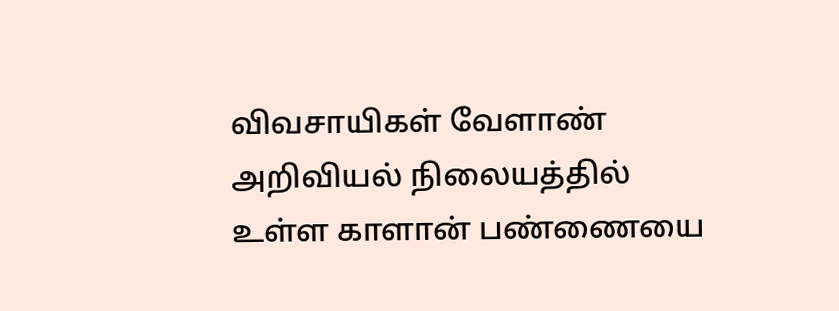விவசாயிகள் வேளாண் அறிவியல் நிலையத்தில் உள்ள காளான் பண்ணையை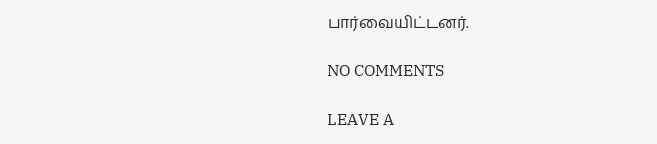பார்வையிட்டனர்.

NO COMMENTS

LEAVE A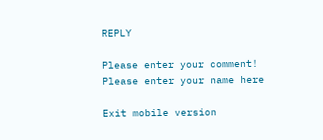REPLY

Please enter your comment!
Please enter your name here

Exit mobile version